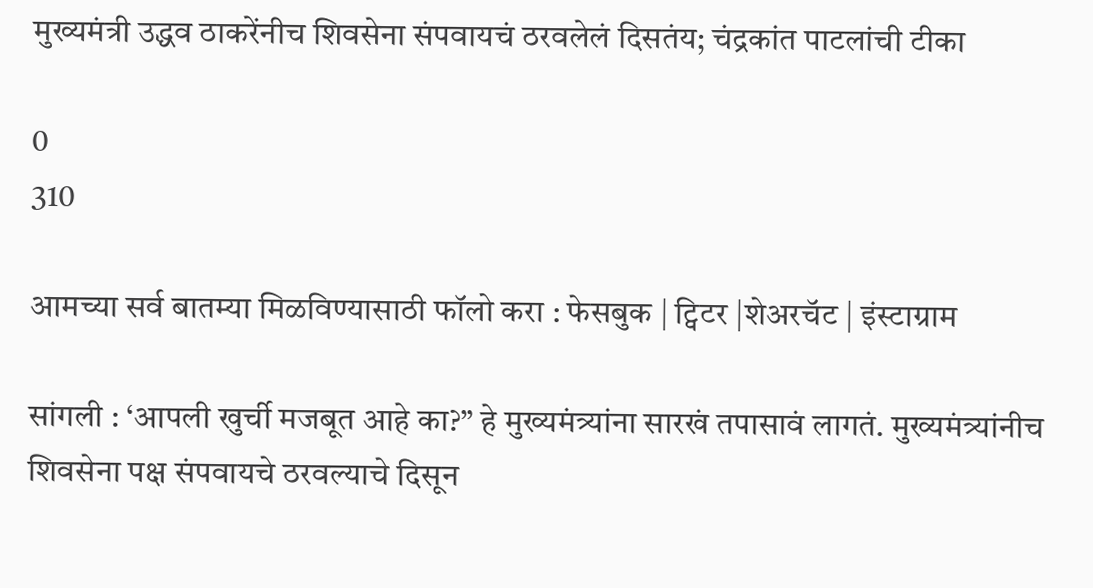मुख्यमंत्री उद्धव ठाकरेंनीच शिवसेना संपवायचं ठरवलेलं दिसतंय; चंद्रकांत पाटलांची टीका

0
310

आमच्या सर्व बातम्या मिळविण्यासाठी फॉलो करा : फेसबुक | ट्विटर |शेअरचॅट | इंस्टाग्राम

सांगली : ‘आपली खुर्ची मजबूत आहे का?” हे मुख्यमंत्र्यांना सारखं तपासावं लागतं. मुख्यमंत्र्यांनीच शिवसेना पक्ष संपवायचे ठरवल्याचे दिसून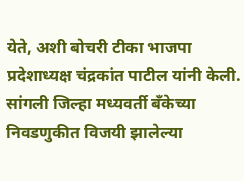येते, अशी बोचरी टीका भाजपा प्रदेशाध्यक्ष चंद्रकांत पाटील यांनी केली. सांगली जिल्हा मध्यवर्ती बँकेच्या निवडणुकीत विजयी झालेल्या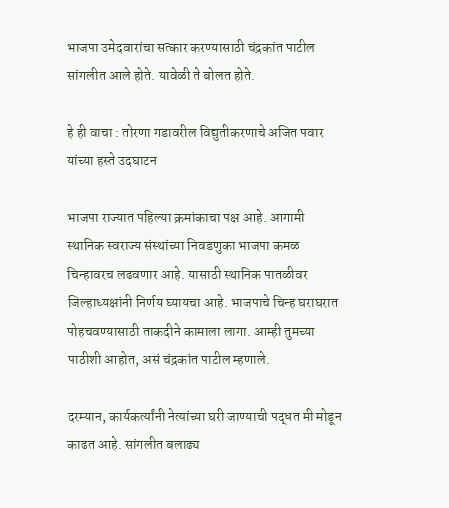भाजपा उमेदवारांचा सत्कार करण्यासाठी चंद्रकांत पाटील सांगलीत आले होते. यावेळी ते बोलत होते.

हे ही वाचा : तोरणा गडावरील विद्युतीकरणाचे अजित पवार यांच्या हस्ते उदघाटन

भाजपा राज्यात पहिल्या क्रमांकाचा पक्ष आहे. आगामी स्थानिक स्वराज्य संस्थांच्या निवडणुका भाजपा कमळ चिन्हावरच लढवणार आहे. यासाठी स्थानिक पातळीवर जिल्हाध्यक्षांनी निर्णय घ्यायचा आहे. भाजपाचे चिन्ह घराघरात पोहचवण्यासाठी ताकदीने कामाला लागा. आम्ही तुमच्या पाठीशी आहोत, असं चंद्रकांत पाटील म्हणाले.

दरम्यान, कार्यकर्त्यांनी नेत्यांच्या घरी जाण्याची पद्धत मी मोडून काढत आहे. सांगलीत बलाढ्य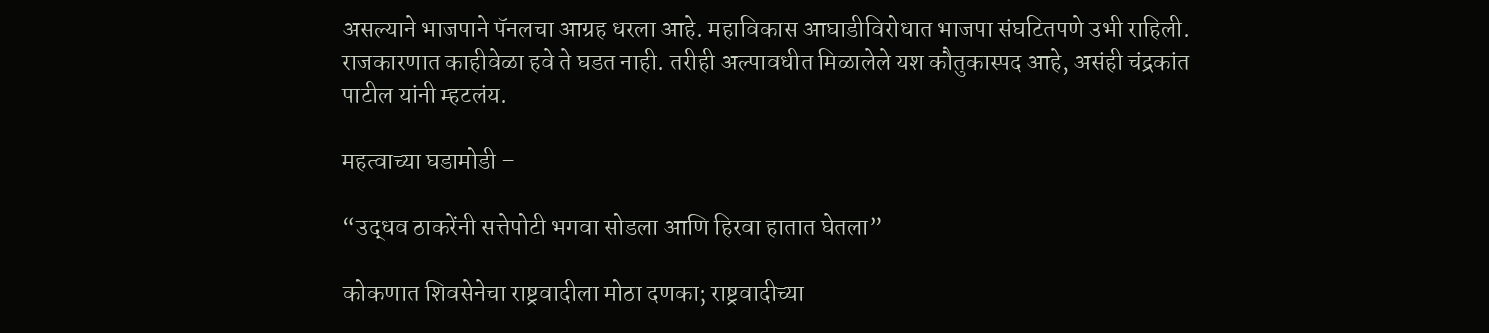असल्याने भाजपाने पॅनलचा आग्रह धरला आहे. महाविकास आघाडीविरोधात भाजपा संघटितपणे उभी राहिली. राजकारणात काहीवेळा हवे ते घडत नाही. तरीही अल्पावधीत मिळालेले यश कौतुकास्पद आहे, असंही चंद्रकांत पाटील यांनी म्हटलंय.

महत्वाच्या घडामोडी –

“उद्धव ठाकरेंनी सत्तेपोटी भगवा सोडला आणि हिरवा हातात घेतला”

कोकणात शिवसेनेचा राष्ट्रवादीला मोठा दणका; राष्ट्रवादीच्या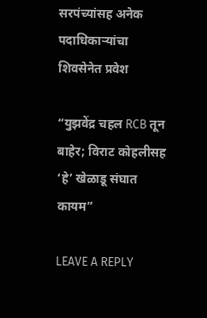सरपंच्यांसह अनेक पदाधिकाऱ्यांचा शिवसेनेत प्रवेश

“युझवेंद्र चहल RCB तून बाहेर; विराट कोहलीसह ‘हे’ खेळाडू संघात कायम”

LEAVE A REPLY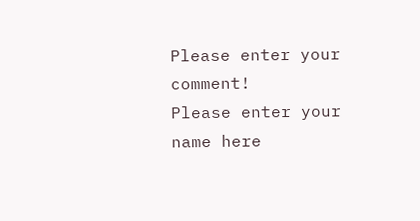Please enter your comment!
Please enter your name here